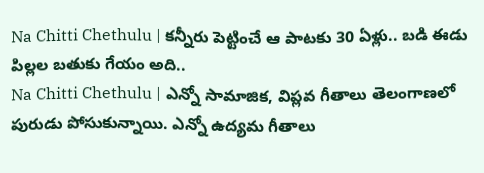Na Chitti Chethulu | కన్నీరు పెట్టించే ఆ పాటకు 30 ఏళ్లు.. బడి ఈడు పిల్లల బతుకు గేయం అది..
Na Chitti Chethulu | ఎన్నో సామాజిక, విప్లవ గీతాలు తెలంగాణలో పురుడు పోసుకున్నాయి. ఎన్నో ఉద్యమ గీతాలు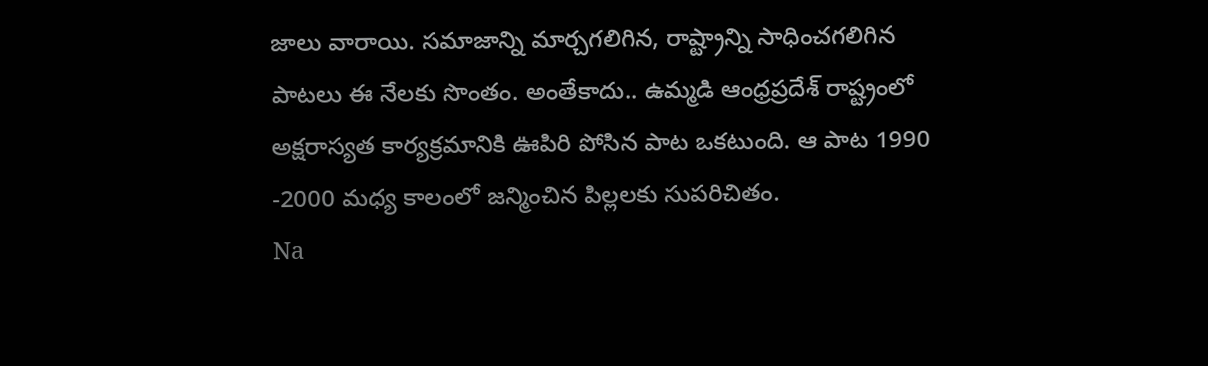జాలు వారాయి. సమాజాన్ని మార్చగలిగిన, రాష్ట్రాన్ని సాధించగలిగిన పాటలు ఈ నేలకు సొంతం. అంతేకాదు.. ఉమ్మడి ఆంధ్రప్రదేశ్ రాష్ట్రంలో అక్షరాస్యత కార్యక్రమానికి ఊపిరి పోసిన పాట ఒకటుంది. ఆ పాట 1990 -2000 మధ్య కాలంలో జన్మించిన పిల్లలకు సుపరిచితం.
Na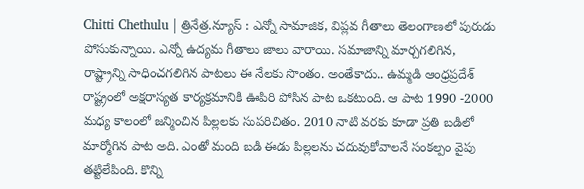Chitti Chethulu | త్రినేత్ర.న్యూస్ : ఎన్నో సామాజిక, విప్లవ గీతాలు తెలంగాణలో పురుడు పోసుకున్నాయి. ఎన్నో ఉద్యమ గీతాలు జాలు వారాయి. సమాజాన్ని మార్చగలిగిన, రాష్ట్రాన్ని సాధించగలిగిన పాటలు ఈ నేలకు సొంతం. అంతేకాదు.. ఉమ్మడి ఆంధ్రప్రదేశ్ రాష్ట్రంలో అక్షరాస్యత కార్యక్రమానికి ఊపిరి పోసిన పాట ఒకటుంది. ఆ పాట 1990 -2000 మధ్య కాలంలో జన్మించిన పిల్లలకు సుపరిచితం. 2010 నాటి వరకు కూడా ప్రతి బడిలో మార్మోగిన పాట అది. ఎంతో మంది బడి ఈడు పిల్లలను చదువుకోవాలనే సంకల్పం వైపు తట్టిలేపింది. కొన్ని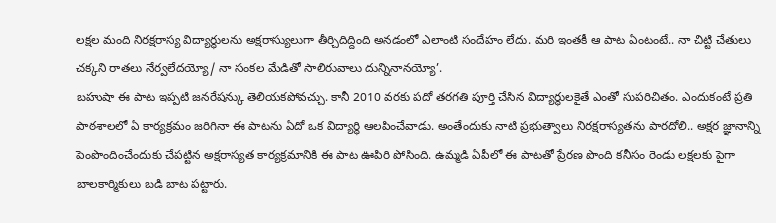లక్షల మంది నిరక్షరాస్య విద్యార్థులను అక్షరాస్యులుగా తీర్చిదిద్దింది అనడంలో ఎలాంటి సందేహం లేదు. మరి ఇంతకీ ఆ పాట ఏంటంటే.. నా చిట్టి చేతులు చక్కని రాతలు నేర్వలేదయ్యో/ నా సంకల మేడితో సాలిరువాలు దున్నినానయ్యో’.
బహుషా ఈ పాట ఇప్పటి జనరేషన్కు తెలియకపోవచ్చు. కానీ 2010 వరకు పదో తరగతి పూర్తి చేసిన విద్యార్థులకైతే ఎంతో సుపరిచితం. ఎందుకంటే ప్రతి పాఠశాలలో ఏ కార్యక్రమం జరిగినా ఈ పాటను ఏదో ఒక విద్యార్థి ఆలపించేవాడు. అంతేందుకు నాటి ప్రభుత్వాలు నిరక్షరాస్యతను పారదోలి.. అక్షర జ్ఞానాన్ని పెంపొందించేందుకు చేపట్టిన అక్షరాస్యత కార్యక్రమానికి ఈ పాట ఊపిరి పోసింది. ఉమ్మడి ఏపీలో ఈ పాటతో ప్రేరణ పొంది కనీసం రెండు లక్షలకు పైగా బాలకార్మికులు బడి బాట పట్టారు.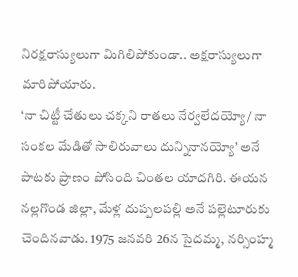నిరక్షరాస్యులుగా మిగిలిపోకుండా.. అక్షరాస్యులుగా మారిపోయారు.
‘నా చిట్టీ చేతులు చక్కని రాతలు నేర్వలేదయ్యో/ నా సంకల మేడితో సాలిరువాలు దున్నినానయ్యో’ అనే పాటకు ప్రాణం పోసింది చింతల యాదగిరి. ఈయన నల్లగొండ జిల్లా, మేళ్ల దుప్పలపల్లి అనే పల్లెటూరుకు చెందినవాడు. 1975 జనవరి 26న సైదమ్మ, నర్సింహ్మ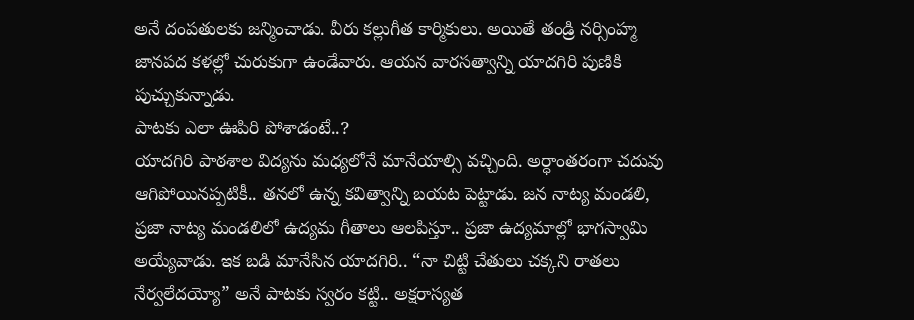అనే దంపతులకు జన్మించాడు. వీరు కల్లుగీత కార్మికులు. అయితే తండ్రి నర్సింహ్మ జానపద కళల్లో చురుకుగా ఉండేవారు. ఆయన వారసత్వాన్ని యాదగిరి పుణికి పుచ్చుకున్నాడు.
పాటకు ఎలా ఊపిరి పోశాడంటే..?
యాదగిరి పాఠశాల విద్యను మధ్యలోనే మానేయాల్సి వచ్చింది. అర్ధాంతరంగా చదువు ఆగిపోయినప్పటికీ.. తనలో ఉన్న కవిత్వాన్ని బయట పెట్టాడు. జన నాట్య మండలి, ప్రజా నాట్య మండలిలో ఉద్యమ గీతాలు ఆలపిస్తూ.. ప్రజా ఉద్యమాల్లో భాగస్వామి అయ్యేవాడు. ఇక బడి మానేసిన యాదగిరి.. “నా చిట్టి చేతులు చక్కని రాతలు నేర్వలేదయ్యో” అనే పాటకు స్వరం కట్టి.. అక్షరాస్యత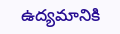ఉద్యమానికి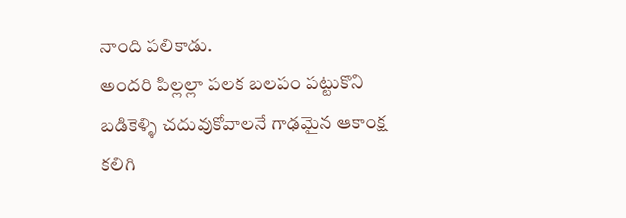నాంది పలికాడు.
అందరి పిల్లల్లా పలక బలపం పట్టుకొని బడికెళ్ళి చదువుకోవాలనే గాఢమైన ఆకాంక్ష కలిగి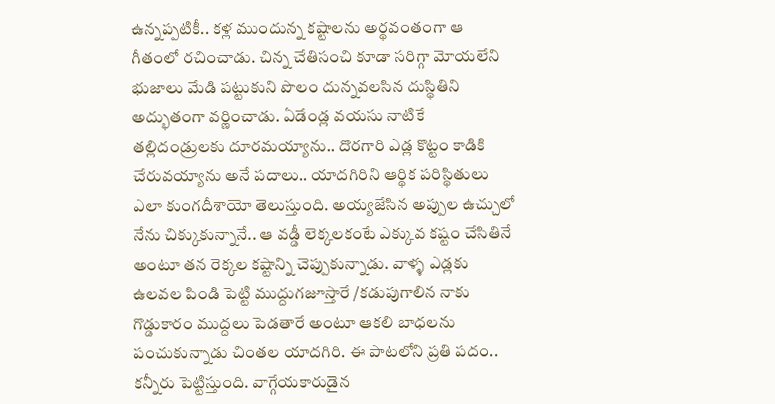ఉన్నప్పటికీ.. కళ్ల ముందున్న కష్టాలను అర్థవంతంగా ఆ గీతంలో రచించాడు. చిన్న చేతిసంచి కూడా సరిగ్గా మోయలేని భుజాలు మేడి పట్టుకుని పొలం దున్నవలసిన దుస్థితిని అద్భుతంగా వర్ణించాడు. ఏడేండ్ల వయసు నాటికే తల్లిదండ్రులకు దూరమయ్యాను.. దొరగారి ఎడ్ల కొట్టం కాడికి చేరువయ్యాను అనే పదాలు.. యాదగిరిని ఆర్థిక పరిస్థితులు ఎలా కుంగదీశాయో తెలుస్తుంది. అయ్యజేసిన అప్పుల ఉచ్చులో నేను చిక్కుకున్నానే.. ఆ వడ్డీ లెక్కలకంటే ఎక్కువ కష్టం చేసితినే అంటూ తన రెక్కల కష్టాన్ని చెప్పుకున్నాడు. వాళ్ళ ఎడ్లకు ఉలవల పిండి పెట్టి ముద్దుగజూస్తారే /కడుపుగాలిన నాకు గొడ్డుకారం ముద్దలు పెడతారే అంటూ ఆకలి బాధలను పంచుకున్నాడు చింతల యాదగిరి. ఈ పాటలోని ప్రతి పదం.. కన్నీరు పెట్టిస్తుంది. వాగ్గేయకారుడైన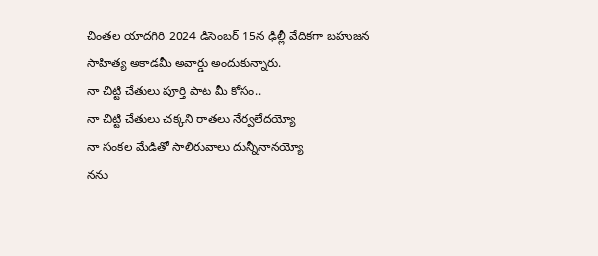చింతల యాదగిరి 2024 డిసెంబర్ 15న ఢిల్లీ వేదికగా బహుజన సాహిత్య అకాడమీ అవార్డు అందుకున్నారు.
నా చిట్టి చేతులు పూర్తి పాట మీ కోసం..
నా చిట్టి చేతులు చక్కని రాతలు నేర్వలేదయ్యో
నా సంకల మేడితో సాలిరువాలు దున్నీనానయ్యో
నను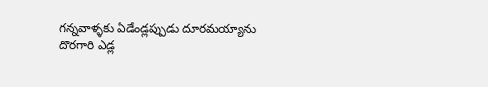గన్నవాళ్ళకు ఏడేండ్లప్పుడు దూరమయ్యాను
దొరగారి ఎడ్ల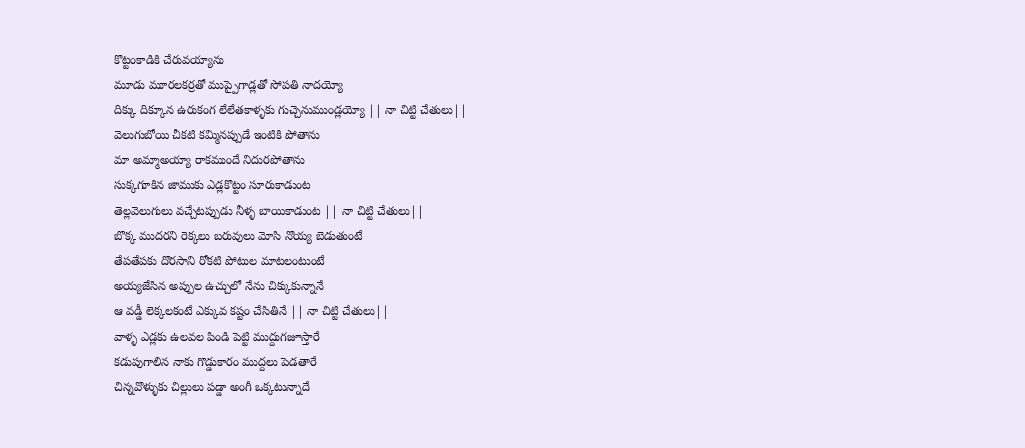కొట్టంకాడికి చేరువయ్యాను
మూడు మూరలకర్రతో ముప్పైగాడ్లతో సోపతి నాదయ్యో
దిక్కు దిక్కూన ఉరుకంగ లేలేతకాళ్ళకు గుచ్చెనుముండ్లయ్యో || నా చిట్టి చేతులు||
వెలుగుబోయి చీకటి కమ్మినప్పుడే ఇంటికి పోతాను
మా అమ్మాఅయ్యా రాకముందే నిదురపోతాను
సుక్కగూకిన జాముకు ఎడ్లకొట్టం సూరుకాడుంట
తెల్లవెలుగులు వచ్చేటప్పుడు నీళ్ళ బాయికాడుంట || నా చిట్టి చేతులు||
బొక్క ముదరని రెక్కలు బరువులు మోసి నొయ్య బెడుతుంటే
తేపతేపకు దొరసాని రోకటి పోటుల మాటలంటుంటే
అయ్యజేసిన అప్పుల ఉచ్చులో నేను చిక్కుకున్నానే
ఆ వడ్డీ లెక్కలకంటే ఎక్కువ కష్టం చేసితినే || నా చిట్టి చేతులు||
వాళ్ళ ఎడ్లకు ఉలవల పిండి పెట్టి ముద్దుగజూస్తారే
కడుపుగాలిన నాకు గొడ్డుకారం ముద్దలు పెడతారే
చిన్నవొళ్ళుకు చిల్లులు పడ్డా అంగీ ఒక్కటున్నాదే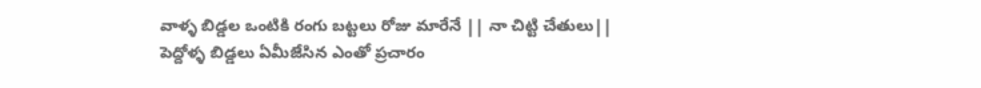వాళ్ళ బిడ్డల ఒంటికి రంగు బట్టలు రోజు మారేనే || నా చిట్టి చేతులు||
పెద్దోళ్ళ బిడ్డలు ఏమీజేసిన ఎంతో ప్రచారం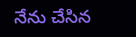నేను చేసిన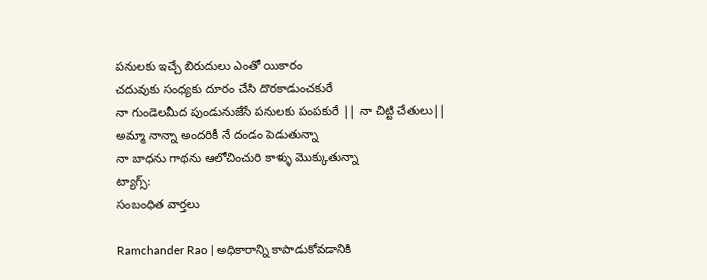పనులకు ఇచ్చే బిరుదులు ఎంతో యికారం
చదువుకు సంధ్యకు దూరం చేసి దొరకాడుంచకురే
నా గుండెలమీద పుండునుజేసే పనులకు పంపకురే || నా చిట్టి చేతులు||
అమ్మా నాన్నా అందరికీ నే దండం పెడుతున్నా
నా బాధను గాథను ఆలోచించురి కాళ్ళు మొక్కుతున్నా
ట్యాగ్స్:
సంబంధిత వార్తలు

Ramchander Rao | అధికారాన్ని కాపాడుకోవడానికి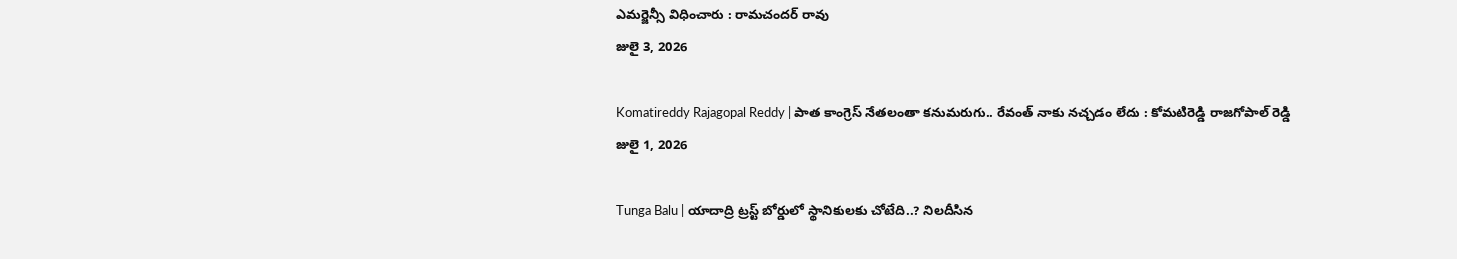ఎమర్జెన్సీ విధించారు : రామచందర్ రావు
జులై 3, 2026

Komatireddy Rajagopal Reddy | పాత కాంగ్రెస్ నేతలంతా కనుమరుగు.. రేవంత్ నాకు నచ్చడం లేదు : కోమటిరెడ్డి రాజగోపాల్ రెడ్డి
జులై 1, 2026

Tunga Balu | యాదాద్రి ట్రస్ట్ బోర్డులో స్థానికులకు చోటేది..? నిలదీసిన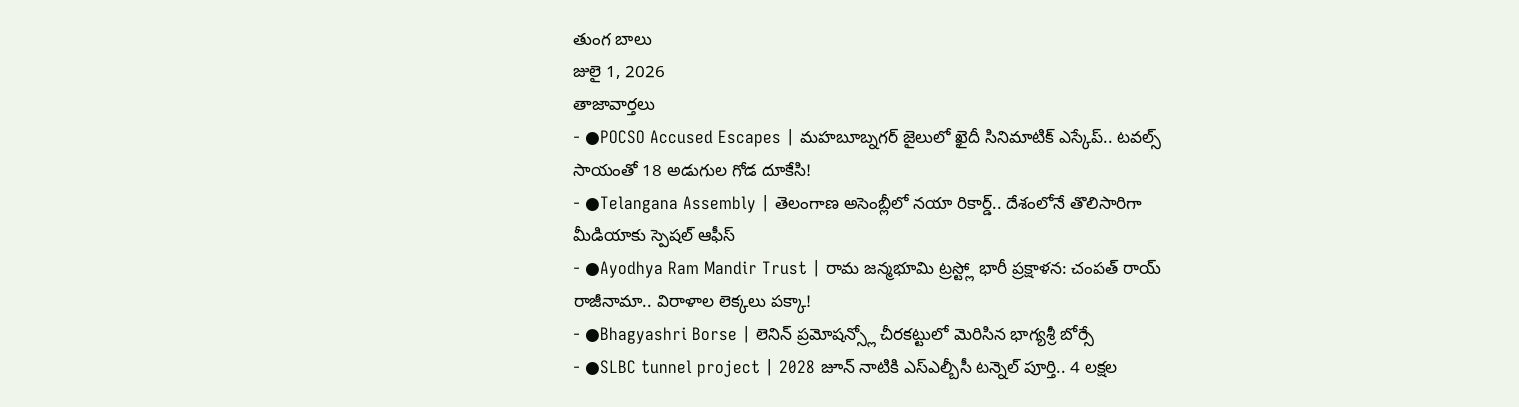తుంగ బాలు
జులై 1, 2026
తాజావార్తలు
- ●POCSO Accused Escapes | మహబూబ్నగర్ జైలులో ఖైదీ సినిమాటిక్ ఎస్కేప్.. టవల్స్ సాయంతో 18 అడుగుల గోడ దూకేసి!
- ●Telangana Assembly | తెలంగాణ అసెంబ్లీలో నయా రికార్డ్.. దేశంలోనే తొలిసారిగా మీడియాకు స్పెషల్ ఆఫీస్
- ●Ayodhya Ram Mandir Trust | రామ జన్మభూమి ట్రస్ట్లో భారీ ప్రక్షాళన: చంపత్ రాయ్ రాజీనామా.. విరాళాల లెక్కలు పక్కా!
- ●Bhagyashri Borse | లెనిన్ ప్రమోషన్స్లో చీరకట్టులో మెరిసిన భాగ్యశ్రీ బోర్సే
- ●SLBC tunnel project | 2028 జూన్ నాటికి ఎస్ఎల్బీసీ టన్నెల్ పూర్తి.. 4 లక్షల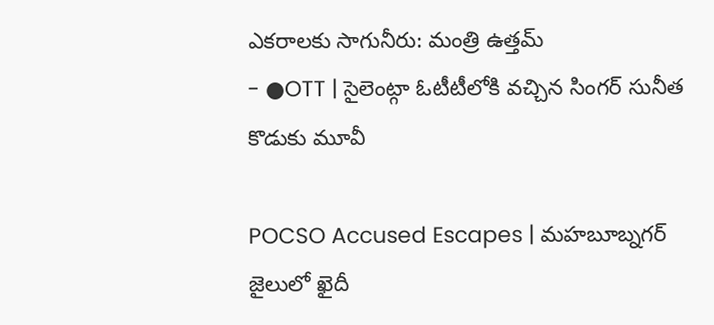ఎకరాలకు సాగునీరు: మంత్రి ఉత్తమ్
- ●OTT | సైలెంట్గా ఓటీటీలోకి వచ్చిన సింగర్ సునీత కొడుకు మూవీ

POCSO Accused Escapes | మహబూబ్నగర్ జైలులో ఖైదీ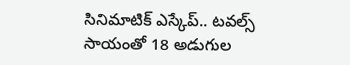సినిమాటిక్ ఎస్కేప్.. టవల్స్ సాయంతో 18 అడుగుల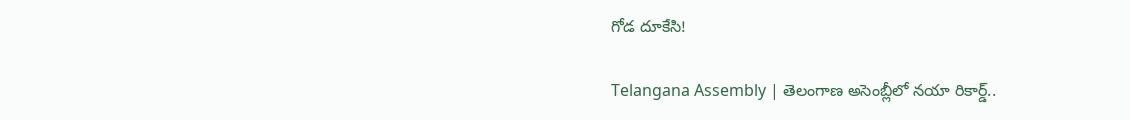గోడ దూకేసి!

Telangana Assembly | తెలంగాణ అసెంబ్లీలో నయా రికార్డ్..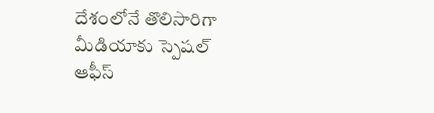దేశంలోనే తొలిసారిగా మీడియాకు స్పెషల్ ఆఫీస్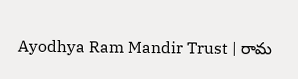Ayodhya Ram Mandir Trust | రామ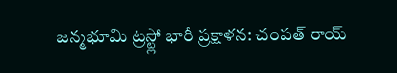జన్మభూమి ట్రస్ట్లో భారీ ప్రక్షాళన: చంపత్ రాయ్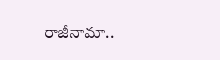రాజీనామా..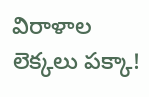విరాళాల లెక్కలు పక్కా!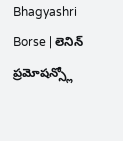Bhagyashri Borse | లెనిన్ ప్రమోషన్స్లో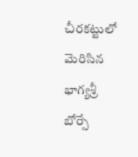చీరకట్టులో మెరిసిన భాగ్యశ్రీ బోర్సే